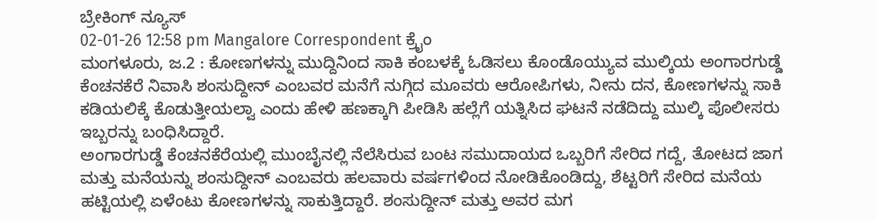ಬ್ರೇಕಿಂಗ್ ನ್ಯೂಸ್
02-01-26 12:58 pm Mangalore Correspondent ಕ್ರೈಂ
ಮಂಗಳೂರು, ಜ.2 : ಕೋಣಗಳನ್ನು ಮುದ್ದಿನಿಂದ ಸಾಕಿ ಕಂಬಳಕ್ಕೆ ಓಡಿಸಲು ಕೊಂಡೊಯ್ಯುವ ಮುಲ್ಕಿಯ ಅಂಗಾರಗುಡ್ಡೆ ಕೆಂಚನಕೆರೆ ನಿವಾಸಿ ಶಂಸುದ್ದೀನ್ ಎಂಬವರ ಮನೆಗೆ ನುಗ್ಗಿದ ಮೂವರು ಆರೋಪಿಗಳು, ನೀನು ದನ, ಕೋಣಗಳನ್ನು ಸಾಕಿ ಕಡಿಯಲಿಕ್ಕೆ ಕೊಡುತ್ತೀಯಲ್ವಾ ಎಂದು ಹೇಳಿ ಹಣಕ್ಕಾಗಿ ಪೀಡಿಸಿ ಹಲ್ಲೆಗೆ ಯತ್ನಿಸಿದ ಘಟನೆ ನಡೆದಿದ್ದು ಮುಲ್ಕಿ ಪೊಲೀಸರು ಇಬ್ಬರನ್ನು ಬಂಧಿಸಿದ್ದಾರೆ.
ಅಂಗಾರಗುಡ್ಡೆ ಕೆಂಚನಕೆರೆಯಲ್ಲಿ ಮುಂಬೈನಲ್ಲಿ ನೆಲೆಸಿರುವ ಬಂಟ ಸಮುದಾಯದ ಒಬ್ಬರಿಗೆ ಸೇರಿದ ಗದ್ದೆ, ತೋಟದ ಜಾಗ ಮತ್ತು ಮನೆಯನ್ನು ಶಂಸುದ್ದೀನ್ ಎಂಬವರು ಹಲವಾರು ವರ್ಷಗಳಿಂದ ನೋಡಿಕೊಂಡಿದ್ದು, ಶೆಟ್ಟರಿಗೆ ಸೇರಿದ ಮನೆಯ ಹಟ್ಟಿಯಲ್ಲಿ ಏಳೆಂಟು ಕೋಣಗಳನ್ನು ಸಾಕುತ್ತಿದ್ದಾರೆ. ಶಂಸುದ್ದೀನ್ ಮತ್ತು ಅವರ ಮಗ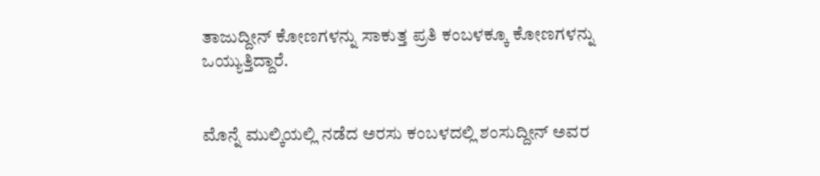ತಾಜುದ್ದೀನ್ ಕೋಣಗಳನ್ನು ಸಾಕುತ್ತ ಪ್ರತಿ ಕಂಬಳಕ್ಕೂ ಕೋಣಗಳನ್ನು ಒಯ್ಯುತ್ತಿದ್ದಾರೆ.


ಮೊನ್ನೆ ಮುಲ್ಕಿಯಲ್ಲಿ ನಡೆದ ಅರಸು ಕಂಬಳದಲ್ಲಿ ಶಂಸುದ್ದೀನ್ ಅವರ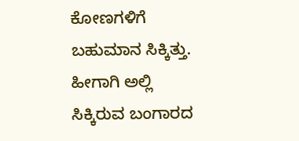ಕೋಣಗಳಿಗೆ ಬಹುಮಾನ ಸಿಕ್ಕಿತ್ತು. ಹೀಗಾಗಿ ಅಲ್ಲಿ ಸಿಕ್ಕಿರುವ ಬಂಗಾರದ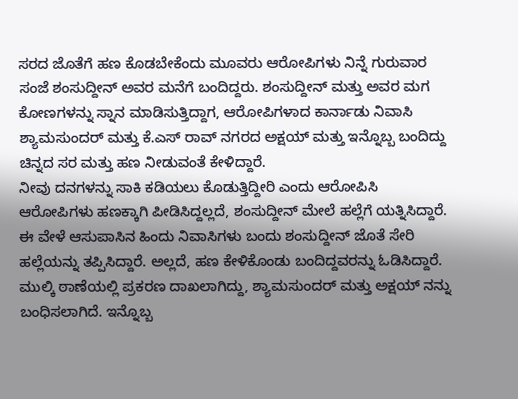ಸರದ ಜೊತೆಗೆ ಹಣ ಕೊಡಬೇಕೆಂದು ಮೂವರು ಆರೋಪಿಗಳು ನಿನ್ನೆ ಗುರುವಾರ ಸಂಜೆ ಶಂಸುದ್ದೀನ್ ಅವರ ಮನೆಗೆ ಬಂದಿದ್ದರು. ಶಂಸುದ್ದೀನ್ ಮತ್ತು ಅವರ ಮಗ ಕೋಣಗಳನ್ನು ಸ್ನಾನ ಮಾಡಿಸುತ್ತಿದ್ದಾಗ, ಆರೋಪಿಗಳಾದ ಕಾರ್ನಾಡು ನಿವಾಸಿ ಶ್ಯಾಮಸುಂದರ್ ಮತ್ತು ಕೆ.ಎಸ್ ರಾವ್ ನಗರದ ಅಕ್ಷಯ್ ಮತ್ತು ಇನ್ನೊಬ್ಬ ಬಂದಿದ್ದು ಚಿನ್ನದ ಸರ ಮತ್ತು ಹಣ ನೀಡುವಂತೆ ಕೇಳಿದ್ದಾರೆ.
ನೀವು ದನಗಳನ್ನು ಸಾಕಿ ಕಡಿಯಲು ಕೊಡುತ್ತಿದ್ದೀರಿ ಎಂದು ಆರೋಪಿಸಿ ಆರೋಪಿಗಳು ಹಣಕ್ಕಾಗಿ ಪೀಡಿಸಿದ್ದಲ್ಲದೆ, ಶಂಸುದ್ದೀನ್ ಮೇಲೆ ಹಲ್ಲೆಗೆ ಯತ್ನಿಸಿದ್ದಾರೆ. ಈ ವೇಳೆ ಆಸುಪಾಸಿನ ಹಿಂದು ನಿವಾಸಿಗಳು ಬಂದು ಶಂಸುದ್ದೀನ್ ಜೊತೆ ಸೇರಿ ಹಲ್ಲೆಯನ್ನು ತಪ್ಪಿಸಿದ್ದಾರೆ. ಅಲ್ಲದೆ, ಹಣ ಕೇಳಿಕೊಂಡು ಬಂದಿದ್ದವರನ್ನು ಓಡಿಸಿದ್ದಾರೆ. ಮುಲ್ಕಿ ಠಾಣೆಯಲ್ಲಿ ಪ್ರಕರಣ ದಾಖಲಾಗಿದ್ದು, ಶ್ಯಾಮಸುಂದರ್ ಮತ್ತು ಅಕ್ಷಯ್ ನನ್ನು ಬಂಧಿಸಲಾಗಿದೆ. ಇನ್ನೊಬ್ಬ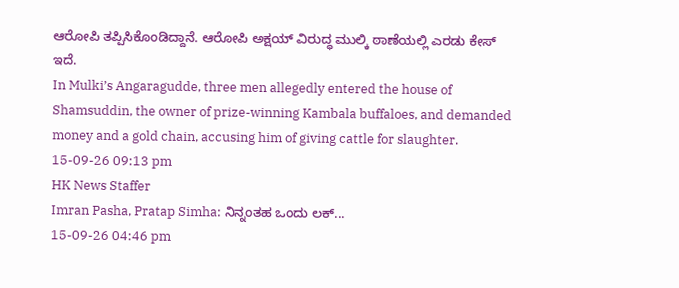ಆರೋಪಿ ತಪ್ಪಿಸಿಕೊಂಡಿದ್ದಾನೆ. ಆರೋಪಿ ಅಕ್ಷಯ್ ವಿರುದ್ಧ ಮುಲ್ಕಿ ಠಾಣೆಯಲ್ಲಿ ಎರಡು ಕೇಸ್ ಇದೆ.
In Mulki’s Angaragudde, three men allegedly entered the house of Shamsuddin, the owner of prize-winning Kambala buffaloes, and demanded money and a gold chain, accusing him of giving cattle for slaughter.
15-09-26 09:13 pm
HK News Staffer
Imran Pasha, Pratap Simha: ನಿನ್ನಂತಹ ಒಂದು ಲಕ್...
15-09-26 04:46 pm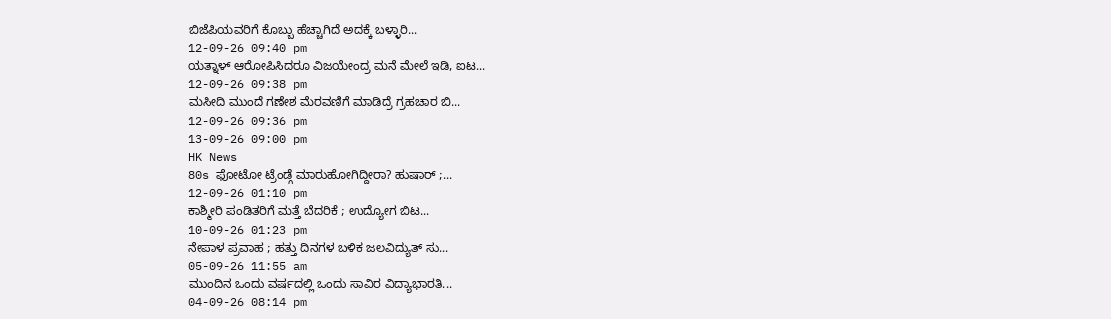ಬಿಜೆಪಿಯವರಿಗೆ ಕೊಬ್ಬು ಹೆಚ್ಚಾಗಿದೆ ಅದಕ್ಕೆ ಬಳ್ಳಾರಿ...
12-09-26 09:40 pm
ಯತ್ನಾಳ್ ಆರೋಪಿಸಿದರೂ ವಿಜಯೇಂದ್ರ ಮನೆ ಮೇಲೆ ಇಡಿ, ಐಟ...
12-09-26 09:38 pm
ಮಸೀದಿ ಮುಂದೆ ಗಣೇಶ ಮೆರವಣಿಗೆ ಮಾಡಿದ್ರೆ ಗ್ರಹಚಾರ ಬಿ...
12-09-26 09:36 pm
13-09-26 09:00 pm
HK News
80s ಫೋಟೋ ಟ್ರೆಂಡ್ಗೆ ಮಾರುಹೋಗಿದ್ದೀರಾ? ಹುಷಾರ್ ;...
12-09-26 01:10 pm
ಕಾಶ್ಮೀರಿ ಪಂಡಿತರಿಗೆ ಮತ್ತೆ ಬೆದರಿಕೆ ; ಉದ್ಯೋಗ ಬಿಟ...
10-09-26 01:23 pm
ನೇಪಾಳ ಪ್ರವಾಹ ; ಹತ್ತು ದಿನಗಳ ಬಳಿಕ ಜಲವಿದ್ಯುತ್ ಸು...
05-09-26 11:55 am
ಮುಂದಿನ ಒಂದು ವರ್ಷದಲ್ಲಿ ಒಂದು ಸಾವಿರ ವಿದ್ಯಾಭಾರತಿ...
04-09-26 08:14 pm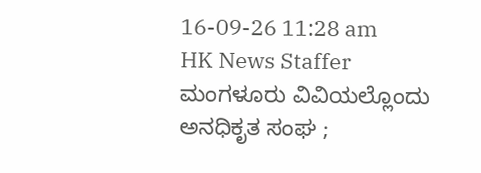16-09-26 11:28 am
HK News Staffer
ಮಂಗಳೂರು ವಿವಿಯಲ್ಲೊಂದು ಅನಧಿಕೃತ ಸಂಘ ;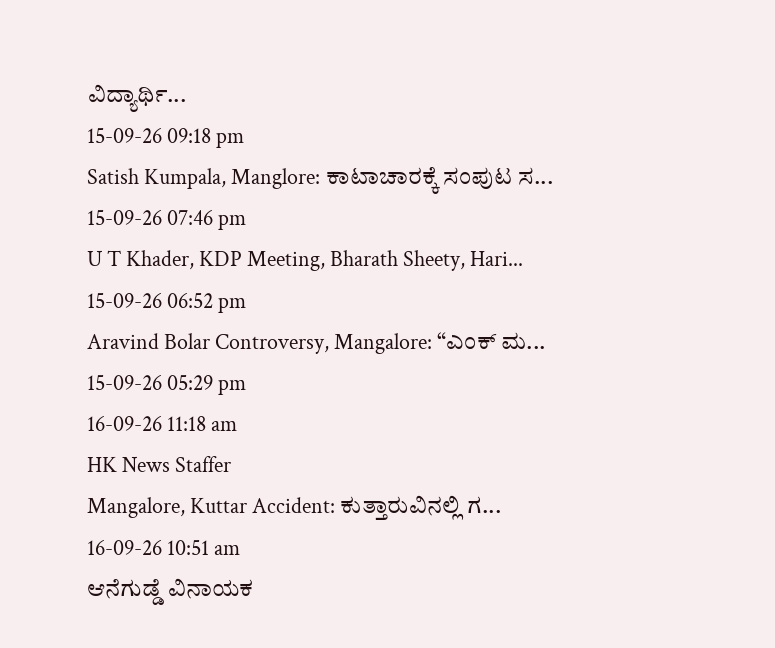ವಿದ್ಯಾರ್ಥಿ...
15-09-26 09:18 pm
Satish Kumpala, Manglore: ಕಾಟಾಚಾರಕ್ಕೆ ಸಂಪುಟ ಸ...
15-09-26 07:46 pm
U T Khader, KDP Meeting, Bharath Sheety, Hari...
15-09-26 06:52 pm
Aravind Bolar Controversy, Mangalore: “ಎಂಕ್ ಮ...
15-09-26 05:29 pm
16-09-26 11:18 am
HK News Staffer
Mangalore, Kuttar Accident: ಕುತ್ತಾರುವಿನಲ್ಲಿ ಗ...
16-09-26 10:51 am
ಆನೆಗುಡ್ಡೆ ವಿನಾಯಕ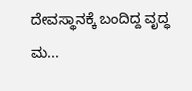ದೇವಸ್ಥಾನಕ್ಕೆ ಬಂದಿದ್ದ ವೃದ್ಧ ಮ...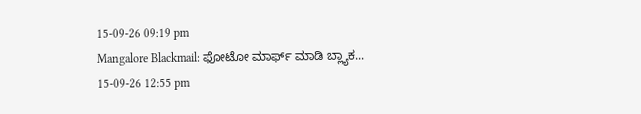15-09-26 09:19 pm
Mangalore Blackmail: ಫೋಟೋ ಮಾರ್ಫ್ ಮಾಡಿ ಬ್ಲ್ಯಾಕ...
15-09-26 12:55 pm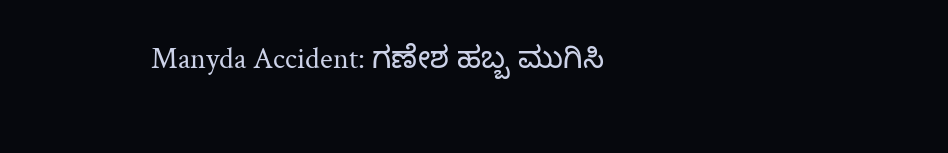Manyda Accident: ಗಣೇಶ ಹಬ್ಬ ಮುಗಿಸಿ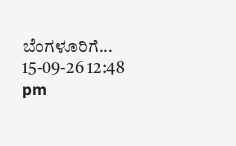ಬೆಂಗಳೂರಿಗೆ...
15-09-26 12:48 pm